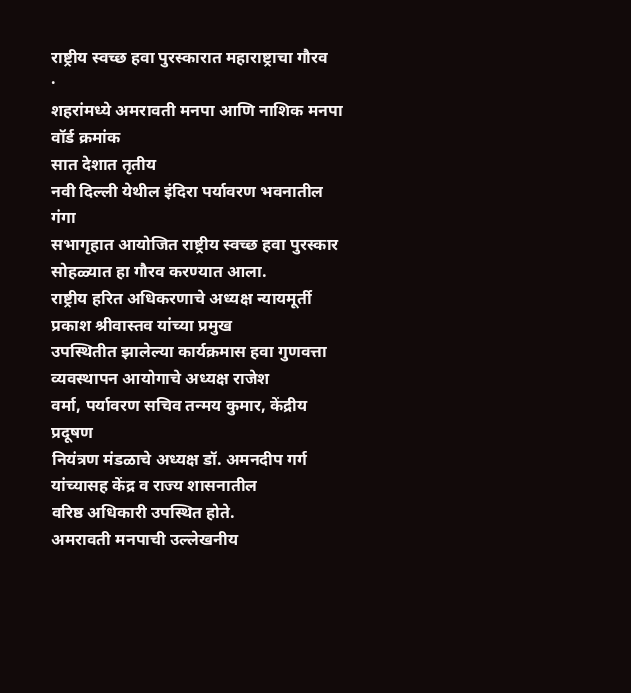राष्ट्रीय स्वच्छ हवा पुरस्कारात महाराष्ट्राचा गौरव
·
शहरांमध्ये अमरावती मनपा आणि नाशिक मनपा वॉर्ड क्रमांक
सात देशात तृतीय
नवी दिल्ली येथील इंदिरा पर्यावरण भवनातील गंगा
सभागृहात आयोजित राष्ट्रीय स्वच्छ हवा पुरस्कार सोहळ्यात हा गौरव करण्यात आला.
राष्ट्रीय हरित अधिकरणाचे अध्यक्ष न्यायमूर्ती प्रकाश श्रीवास्तव यांच्या प्रमुख
उपस्थितीत झालेल्या कार्यक्रमास हवा गुणवत्ता व्यवस्थापन आयोगाचे अध्यक्ष राजेश
वर्मा, पर्यावरण सचिव तन्मय कुमार, केंद्रीय प्रदूषण
नियंत्रण मंडळाचे अध्यक्ष डॉ. अमनदीप गर्ग यांच्यासह केंद्र व राज्य शासनातील
वरिष्ठ अधिकारी उपस्थित होते.
अमरावती मनपाची उल्लेखनीय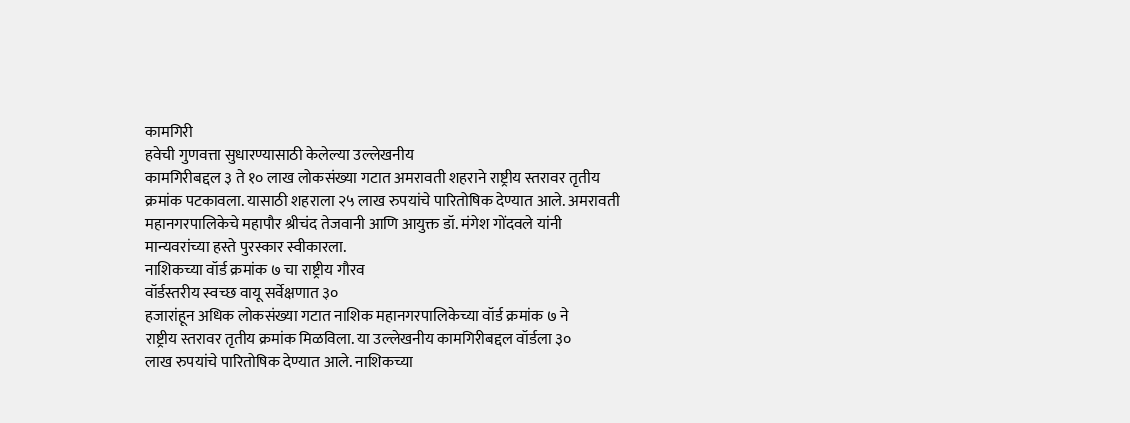कामगिरी
हवेची गुणवत्ता सुधारण्यासाठी केलेल्या उल्लेखनीय
कामगिरीबद्दल ३ ते १० लाख लोकसंख्या गटात अमरावती शहराने राष्ट्रीय स्तरावर तृतीय
क्रमांक पटकावला. यासाठी शहराला २५ लाख रुपयांचे पारितोषिक देण्यात आले. अमरावती
महानगरपालिकेचे महापौर श्रीचंद तेजवानी आणि आयुक्त डॉ. मंगेश गोंदवले यांनी
मान्यवरांच्या हस्ते पुरस्कार स्वीकारला.
नाशिकच्या वॉर्ड क्रमांक ७ चा राष्ट्रीय गौरव
वॉर्डस्तरीय स्वच्छ वायू सर्वेक्षणात ३०
हजारांहून अधिक लोकसंख्या गटात नाशिक महानगरपालिकेच्या वॉर्ड क्रमांक ७ ने
राष्ट्रीय स्तरावर तृतीय क्रमांक मिळविला. या उल्लेखनीय कामगिरीबद्दल वॉर्डला ३०
लाख रुपयांचे पारितोषिक देण्यात आले. नाशिकच्या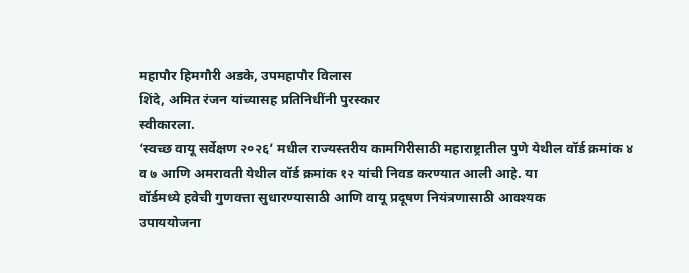महापौर हिमगौरी अडके, उपमहापौर विलास
शिंदे, अमित रंजन यांच्यासह प्रतिनिधींनी पुरस्कार
स्वीकारला.
‘स्वच्छ वायू सर्वेक्षण २०२६’ मधील राज्यस्तरीय कामगिरीसाठी महाराष्ट्रातील पुणे येथील वॉर्ड क्रमांक ४
व ७ आणि अमरावती येथील वॉर्ड क्रमांक १२ यांची निवड करण्यात आली आहे. या
वॉर्डमध्ये हवेची गुणवत्ता सुधारण्यासाठी आणि वायू प्रदूषण नियंत्रणासाठी आवश्यक
उपाययोजना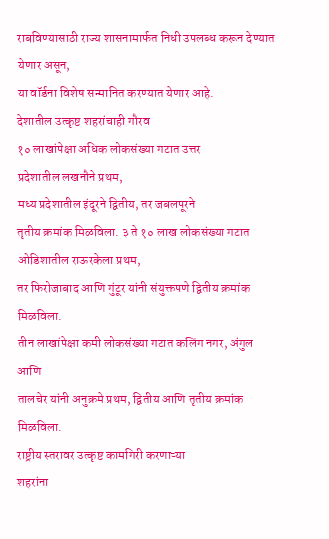राबविण्यासाठी राज्य शासनामार्फत निधी उपलब्ध करून देण्यात येणार असून,
या वॉर्डना विशेष सन्मानित करण्यात येणार आहे.
देशातील उत्कृष्ट शहरांचाही गौरव
१० लाखांपेक्षा अधिक लोकसंख्या गटात उत्तर
प्रदेशातील लखनौने प्रथम,
मध्य प्रदेशातील इंदूरने द्वितीय, तर जबलपूरने
तृतीय क्रमांक मिळविला. ३ ते १० लाख लोकसंख्या गटात ओडिशातील राऊरकेला प्रथम,
तर फिरोजाबाद आणि गुंटूर यांनी संयुक्तपणे द्वितीय क्रमांक मिळविला.
तीन लाखांपेक्षा कमी लोकसंख्या गटात कलिंग नगर, अंगुल आणि
तालचेर यांनी अनुक्रमे प्रथम, द्वितीय आणि तृतीय क्रमांक
मिळविला.
राष्ट्रीय स्तरावर उत्कृष्ट कामगिरी करणाऱ्या
शहरांना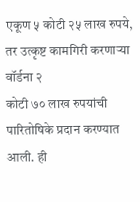एकूण ५ कोटी २५ लाख रुपये, तर उत्कृष्ट कामगिरी करणाऱ्या वॉर्डना २
कोटी ७० लाख रुपयांची पारितोषिके प्रदान करण्यात आली. ही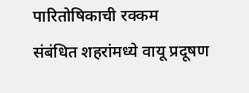पारितोषिकाची रक्कम
संबंधित शहरांमध्ये वायू प्रदूषण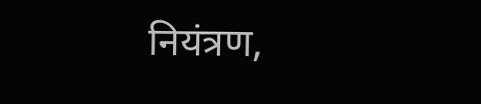नियंत्रण,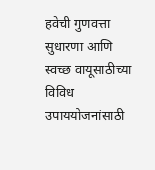हवेची गुणवत्ता
सुधारणा आणि स्वच्छ वायूसाठीच्या विविध उपाययोजनांसाठी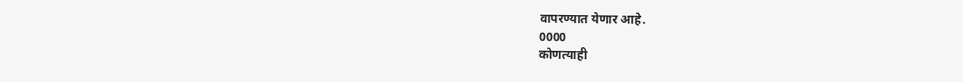वापरण्यात येणार आहे.
0000
कोणत्याही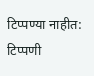टिप्पण्या नाहीत:
टिप्पणी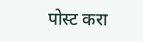पोस्ट करा